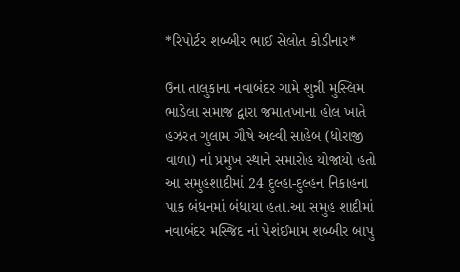*રિપોર્ટર શબ્બીર ભાઈ સેલોત કોડીનાર*

ઉના તાલુકાના નવાબંદર ગામે શુન્ની મુસ્લિમ ભાડેલા સમાજ દ્વારા જમાતખાના હોલ ખાતે હઝરત ગુલામ ગૌષે અલ્વી સાહેબ (ધોરાજી વાળા) નાં પ્રમુખ સ્થાને સમારોહ યોજાયો હતો આ સમુહશાદીમાં 24 દુલ્હા-દુલ્હન નિકાહના પાક બંધનમાં બંધાયા હતા.આ સમુહ શાદીમાં નવાબંદર મસ્જિદ નાં પેશંઈમામ શબ્બીર બાપુ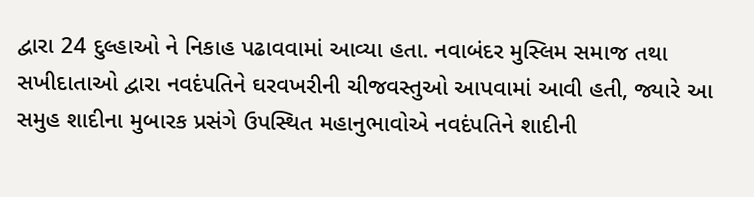દ્વારા 24 દુલ્હાઓ ને નિકાહ પઢાવવામાં આવ્યા હતા. નવાબંદર મુસ્લિમ સમાજ તથા સખીદાતાઓ દ્વારા નવદંપતિને ઘરવખરીની ચીજવસ્તુઓ આપવામાં આવી હતી, જ્યારે આ સમુહ શાદીના મુબારક પ્રસંગે ઉપસ્થિત મહાનુભાવોએ નવદંપતિને શાદીની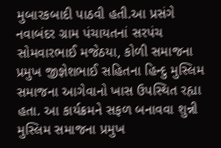મુબારકબાદી પાઠવી હતી.આ પ્રસંગે નવાબંદર ગ્રામ પંચાયતનાં સરપંચ સોમવારભાઈ મજેઠયા, કોળી સમાજના પ્રમુખ જીજ્ઞેશભાઈ સહિતના હિન્દુ મુસ્લિમ સમાજના આગેવાનો ખાસ ઉપસ્થિત રહ્યા હતા. આ કાર્યક્રમને સફળ બનાવવા શુન્ની મુસ્લિમ સમાજના પ્રમુખ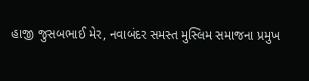હાજી જુસબભાઈ મેર, નવાબંદર સમસ્ત મુસ્લિમ સમાજના પ્રમુખ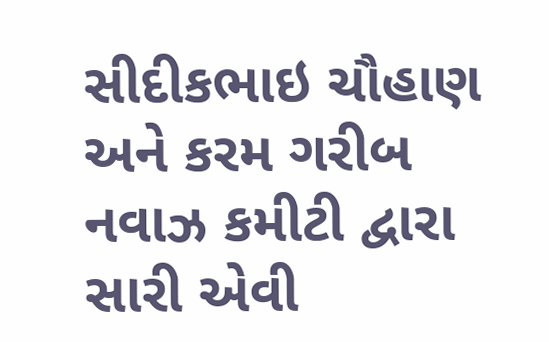સીદીકભાઇ ચૌહાણ અને કરમ ગરીબ નવાઝ કમીટી દ્વારા સારી એવી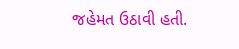જહેમત ઉઠાવી હતી.